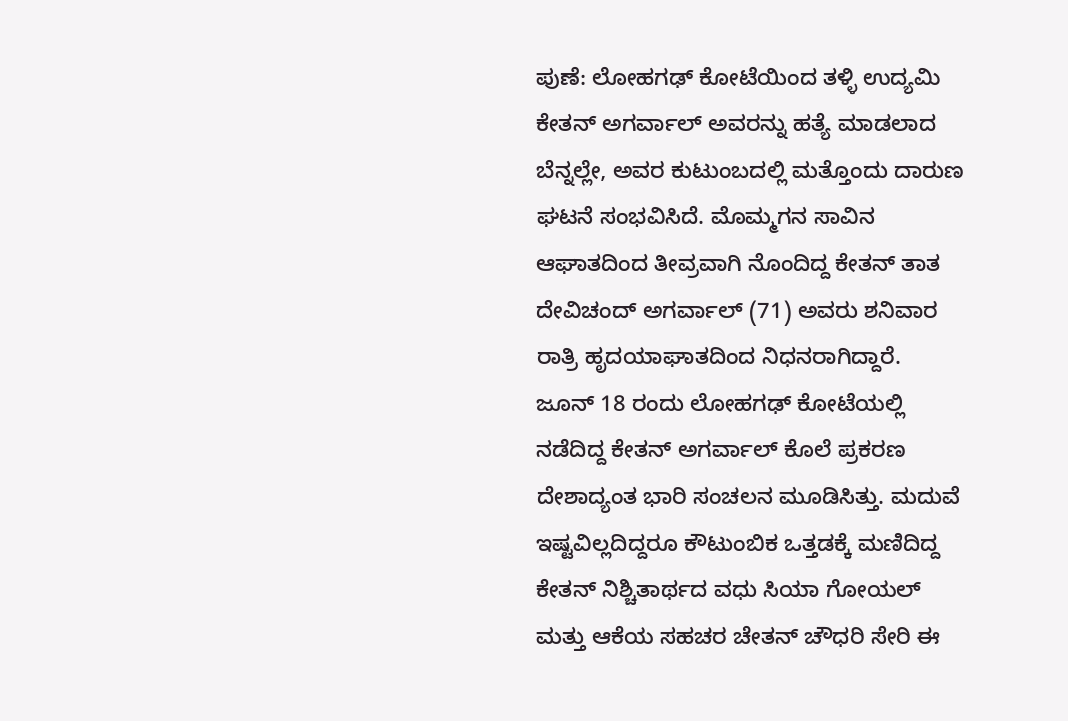ಪುಣೆ: ಲೋಹಗಢ್ ಕೋಟೆಯಿಂದ ತಳ್ಳಿ ಉದ್ಯಮಿ ಕೇತನ್ ಅಗರ್ವಾಲ್ ಅವರನ್ನು ಹತ್ಯೆ ಮಾಡಲಾದ ಬೆನ್ನಲ್ಲೇ, ಅವರ ಕುಟುಂಬದಲ್ಲಿ ಮತ್ತೊಂದು ದಾರುಣ ಘಟನೆ ಸಂಭವಿಸಿದೆ. ಮೊಮ್ಮಗನ ಸಾವಿನ ಆಘಾತದಿಂದ ತೀವ್ರವಾಗಿ ನೊಂದಿದ್ದ ಕೇತನ್ ತಾತ ದೇವಿಚಂದ್ ಅಗರ್ವಾಲ್ (71) ಅವರು ಶನಿವಾರ ರಾತ್ರಿ ಹೃದಯಾಘಾತದಿಂದ ನಿಧನರಾಗಿದ್ದಾರೆ.
ಜೂನ್ 18 ರಂದು ಲೋಹಗಢ್ ಕೋಟೆಯಲ್ಲಿ ನಡೆದಿದ್ದ ಕೇತನ್ ಅಗರ್ವಾಲ್ ಕೊಲೆ ಪ್ರಕರಣ ದೇಶಾದ್ಯಂತ ಭಾರಿ ಸಂಚಲನ ಮೂಡಿಸಿತ್ತು. ಮದುವೆ ಇಷ್ಟವಿಲ್ಲದಿದ್ದರೂ ಕೌಟುಂಬಿಕ ಒತ್ತಡಕ್ಕೆ ಮಣಿದಿದ್ದ ಕೇತನ್ ನಿಶ್ಚಿತಾರ್ಥದ ವಧು ಸಿಯಾ ಗೋಯಲ್ ಮತ್ತು ಆಕೆಯ ಸಹಚರ ಚೇತನ್ ಚೌಧರಿ ಸೇರಿ ಈ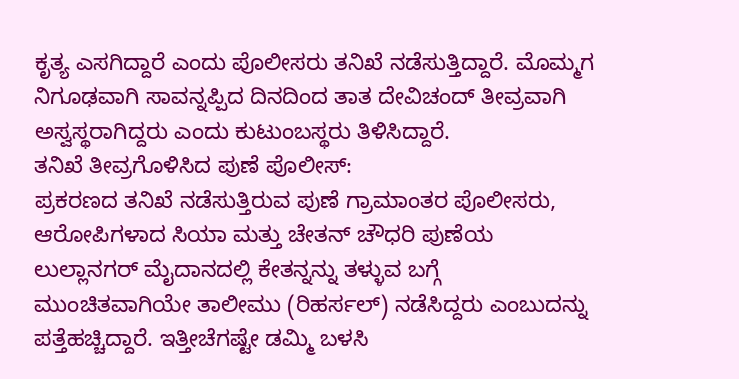ಕೃತ್ಯ ಎಸಗಿದ್ದಾರೆ ಎಂದು ಪೊಲೀಸರು ತನಿಖೆ ನಡೆಸುತ್ತಿದ್ದಾರೆ. ಮೊಮ್ಮಗ ನಿಗೂಢವಾಗಿ ಸಾವನ್ನಪ್ಪಿದ ದಿನದಿಂದ ತಾತ ದೇವಿಚಂದ್ ತೀವ್ರವಾಗಿ ಅಸ್ವಸ್ಥರಾಗಿದ್ದರು ಎಂದು ಕುಟುಂಬಸ್ಥರು ತಿಳಿಸಿದ್ದಾರೆ.
ತನಿಖೆ ತೀವ್ರಗೊಳಿಸಿದ ಪುಣೆ ಪೊಲೀಸ್:
ಪ್ರಕರಣದ ತನಿಖೆ ನಡೆಸುತ್ತಿರುವ ಪುಣೆ ಗ್ರಾಮಾಂತರ ಪೊಲೀಸರು, ಆರೋಪಿಗಳಾದ ಸಿಯಾ ಮತ್ತು ಚೇತನ್ ಚೌಧರಿ ಪುಣೆಯ ಲುಲ್ಲಾನಗರ್ ಮೈದಾನದಲ್ಲಿ ಕೇತನ್ನನ್ನು ತಳ್ಳುವ ಬಗ್ಗೆ ಮುಂಚಿತವಾಗಿಯೇ ತಾಲೀಮು (ರಿಹರ್ಸಲ್) ನಡೆಸಿದ್ದರು ಎಂಬುದನ್ನು ಪತ್ತೆಹಚ್ಚಿದ್ದಾರೆ. ಇತ್ತೀಚೆಗಷ್ಟೇ ಡಮ್ಮಿ ಬಳಸಿ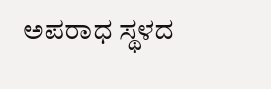ಅಪರಾಧ ಸ್ಥಳದ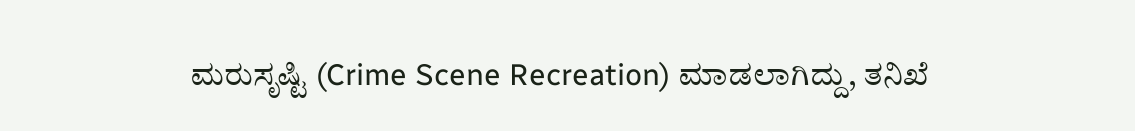ಮರುಸೃಷ್ಟಿ (Crime Scene Recreation) ಮಾಡಲಾಗಿದ್ದು, ತನಿಖೆ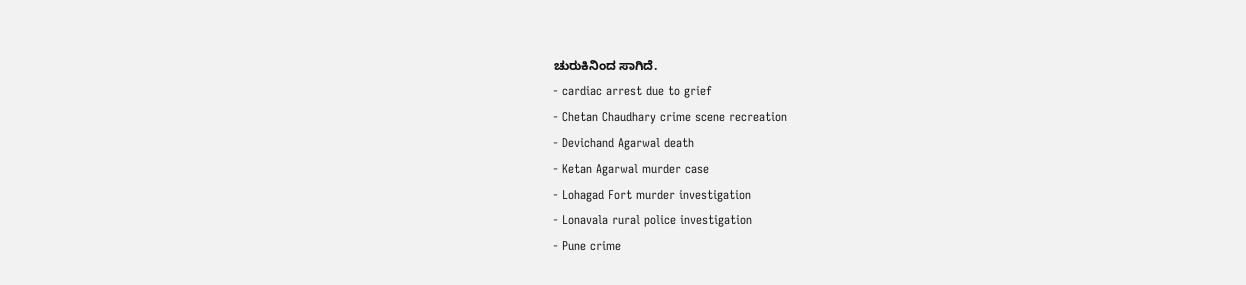ಚುರುಕಿನಿಂದ ಸಾಗಿದೆ.
- cardiac arrest due to grief
- Chetan Chaudhary crime scene recreation
- Devichand Agarwal death
- Ketan Agarwal murder case
- Lohagad Fort murder investigation
- Lonavala rural police investigation
- Pune crime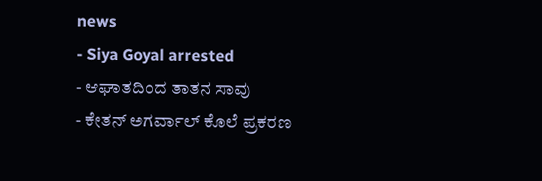news
- Siya Goyal arrested
- ಆಘಾತದಿಂದ ತಾತನ ಸಾವು
- ಕೇತನ್ ಅಗರ್ವಾಲ್ ಕೊಲೆ ಪ್ರಕರಣ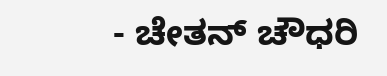- ಚೇತನ್ ಚೌಧರಿ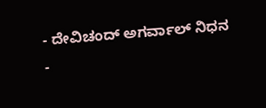- ದೇವಿಚಂದ್ ಅಗರ್ವಾಲ್ ನಿಧನ
-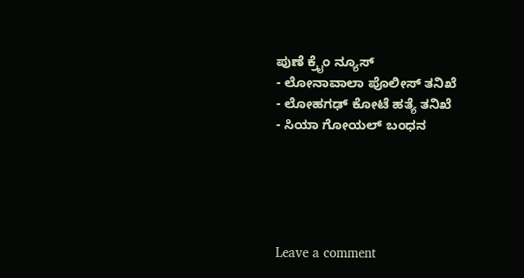ಪುಣೆ ಕ್ರೈಂ ನ್ಯೂಸ್
- ಲೋನಾವಾಲಾ ಪೊಲೀಸ್ ತನಿಖೆ
- ಲೋಹಗಢ್ ಕೋಟೆ ಹತ್ಯೆ ತನಿಖೆ
- ಸಿಯಾ ಗೋಯಲ್ ಬಂಧನ





Leave a comment